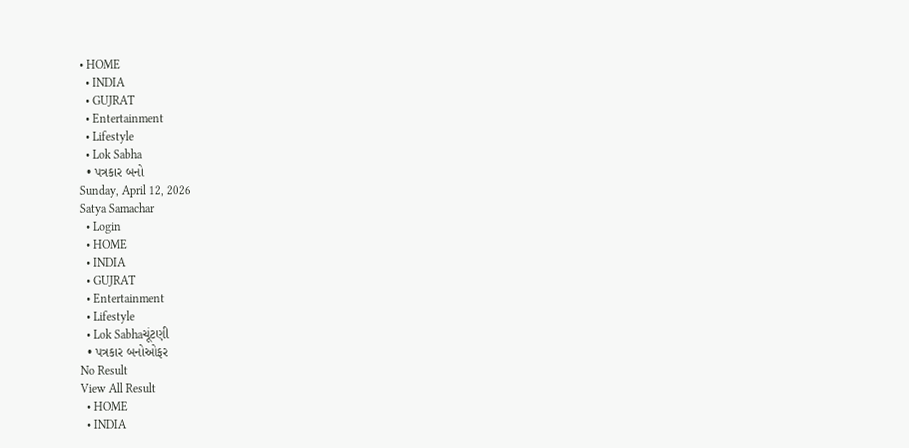• HOME
  • INDIA
  • GUJRAT
  • Entertainment
  • Lifestyle
  • Lok Sabha
  • પત્રકાર બનો
Sunday, April 12, 2026
Satya Samachar
  • Login
  • HOME
  • INDIA
  • GUJRAT
  • Entertainment
  • Lifestyle
  • Lok Sabhaચૂંટણી
  • પત્રકાર બનોઓફર
No Result
View All Result
  • HOME
  • INDIA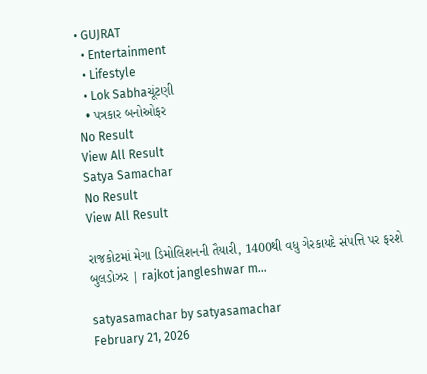• GUJRAT
  • Entertainment
  • Lifestyle
  • Lok Sabhaચૂંટણી
  • પત્રકાર બનોઓફર
No Result
View All Result
Satya Samachar
No Result
View All Result

રાજકોટમાં મેગા ડિમોલિશનની તૈયારી, 1400થી વધુ ગેરકાયદે સંપત્તિ પર ફરશે બુલડોઝર | rajkot jangleshwar m…

satyasamachar by satyasamachar
February 21, 2026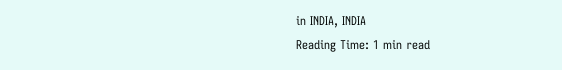in INDIA, INDIA
Reading Time: 1 min read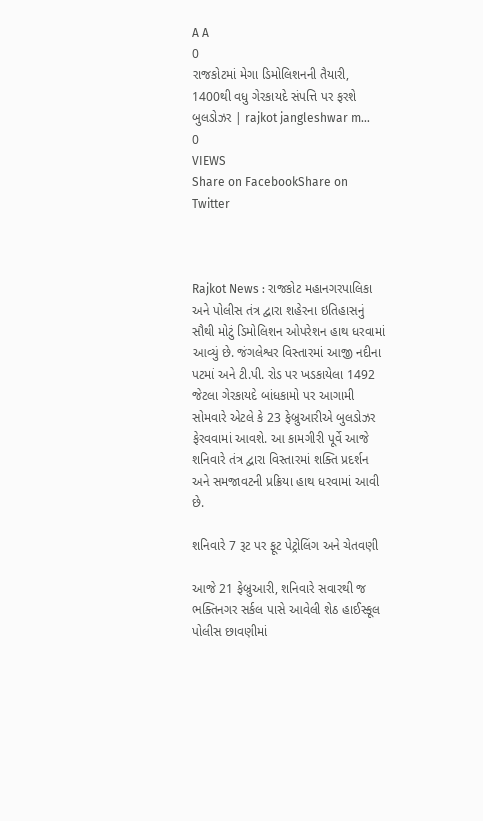A A
0
રાજકોટમાં મેગા ડિમોલિશનની તૈયારી, 1400થી વધુ ગેરકાયદે સંપત્તિ પર ફરશે બુલડોઝર | rajkot jangleshwar m…
0
VIEWS
Share on FacebookShare on Twitter



Rajkot News : રાજકોટ મહાનગરપાલિકા અને પોલીસ તંત્ર દ્વારા શહેરના ઇતિહાસનું સૌથી મોટું ડિમોલિશન ઓપરેશન હાથ ધરવામાં આવ્યું છે. જંગલેશ્વર વિસ્તારમાં આજી નદીના પટમાં અને ટી.પી. રોડ પર ખડકાયેલા 1492 જેટલા ગેરકાયદે બાંધકામો પર આગામી સોમવારે એટલે કે 23 ફેબ્રુઆરીએ બુલડોઝર ફેરવવામાં આવશે. આ કામગીરી પૂર્વે આજે શનિવારે તંત્ર દ્વારા વિસ્તારમાં શક્તિ પ્રદર્શન અને સમજાવટની પ્રક્રિયા હાથ ધરવામાં આવી છે.

શનિવારે 7 રૂટ પર ફૂટ પેટ્રોલિંગ અને ચેતવણી

આજે 21 ફેબ્રુઆરી, શનિવારે સવારથી જ ભક્તિનગર સર્કલ પાસે આવેલી શેઠ હાઈસ્કૂલ પોલીસ છાવણીમાં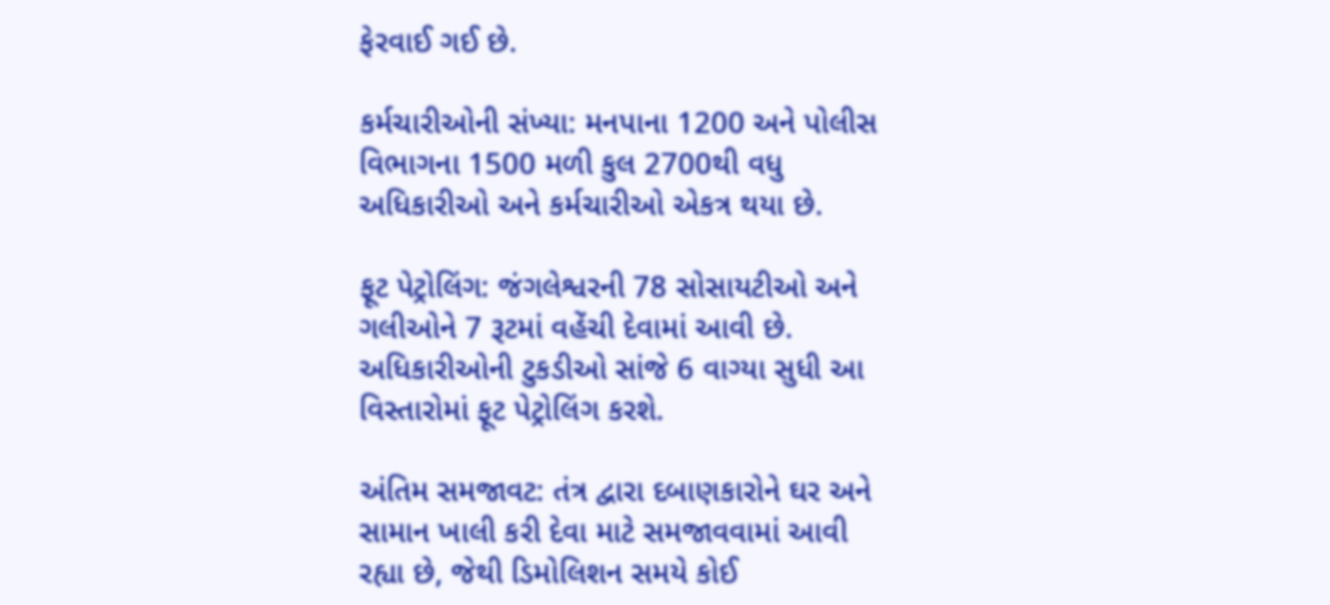ફેરવાઈ ગઈ છે.

કર્મચારીઓની સંખ્યા: મનપાના 1200 અને પોલીસ વિભાગના 1500 મળી કુલ 2700થી વધુ અધિકારીઓ અને કર્મચારીઓ એકત્ર થયા છે.

ફૂટ પેટ્રોલિંગ: જંગલેશ્વરની 78 સોસાયટીઓ અને ગલીઓને 7 રૂટમાં વહેંચી દેવામાં આવી છે. અધિકારીઓની ટુકડીઓ સાંજે 6 વાગ્યા સુધી આ વિસ્તારોમાં ફૂટ પેટ્રોલિંગ કરશે.

અંતિમ સમજાવટ: તંત્ર દ્વારા દબાણકારોને ઘર અને સામાન ખાલી કરી દેવા માટે સમજાવવામાં આવી રહ્યા છે, જેથી ડિમોલિશન સમયે કોઈ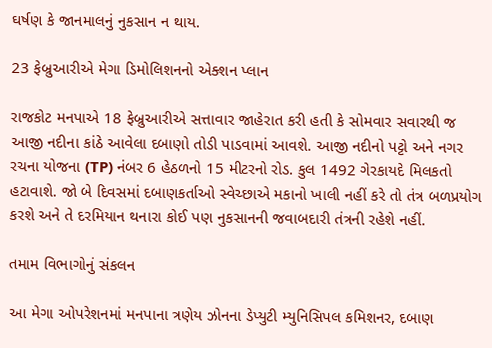ઘર્ષણ કે જાનમાલનું નુકસાન ન થાય.

23 ફેબ્રુઆરીએ મેગા ડિમોલિશનનો એક્શન પ્લાન

રાજકોટ મનપાએ 18 ફેબ્રુઆરીએ સત્તાવાર જાહેરાત કરી હતી કે સોમવાર સવારથી જ આજી નદીના કાંઠે આવેલા દબાણો તોડી પાડવામાં આવશે. આજી નદીનો પટ્ટો અને નગર રચના યોજના (TP) નંબર 6 હેઠળનો 15 મીટરનો રોડ. કુલ 1492 ગેરકાયદે મિલકતો હટાવાશે. જો બે દિવસમાં દબાણકર્તાઓ સ્વેચ્છાએ મકાનો ખાલી નહીં કરે તો તંત્ર બળપ્રયોગ કરશે અને તે દરમિયાન થનારા કોઈ પણ નુકસાનની જવાબદારી તંત્રની રહેશે નહીં.

તમામ વિભાગોનું સંકલન

આ મેગા ઓપરેશનમાં મનપાના ત્રણેય ઝોનના ડેપ્યુટી મ્યુનિસિપલ કમિશનર, દબાણ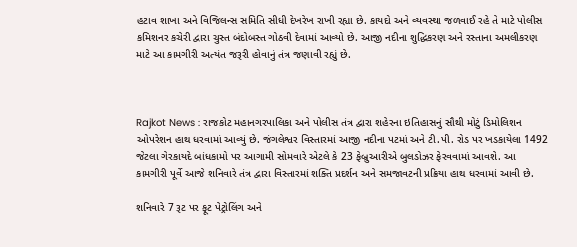હટાવ શાખા અને વિજિલન્સ સમિતિ સીધી દેખરેખ રાખી રહ્યા છે. કાયદો અને વ્યવસ્થા જળવાઈ રહે તે માટે પોલીસ કમિશનર કચેરી દ્વારા ચુસ્ત બંદોબસ્ત ગોઠવી દેવામાં આવ્યો છે. આજી નદીના શુદ્ધિકરણ અને રસ્તાના અમલીકરણ માટે આ કામગીરી અત્યંત જરૂરી હોવાનું તંત્ર જણાવી રહ્યું છે.



Rajkot News : રાજકોટ મહાનગરપાલિકા અને પોલીસ તંત્ર દ્વારા શહેરના ઇતિહાસનું સૌથી મોટું ડિમોલિશન ઓપરેશન હાથ ધરવામાં આવ્યું છે. જંગલેશ્વર વિસ્તારમાં આજી નદીના પટમાં અને ટી.પી. રોડ પર ખડકાયેલા 1492 જેટલા ગેરકાયદે બાંધકામો પર આગામી સોમવારે એટલે કે 23 ફેબ્રુઆરીએ બુલડોઝર ફેરવવામાં આવશે. આ કામગીરી પૂર્વે આજે શનિવારે તંત્ર દ્વારા વિસ્તારમાં શક્તિ પ્રદર્શન અને સમજાવટની પ્રક્રિયા હાથ ધરવામાં આવી છે.

શનિવારે 7 રૂટ પર ફૂટ પેટ્રોલિંગ અને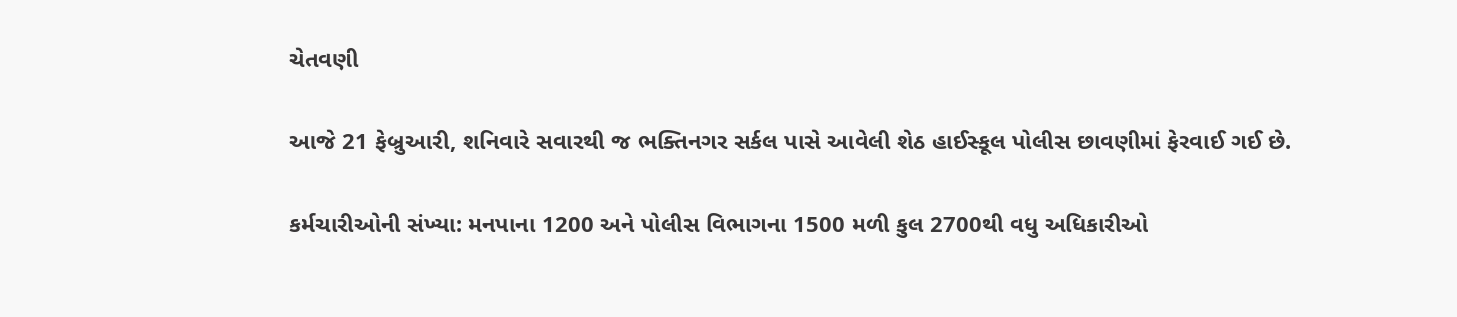ચેતવણી

આજે 21 ફેબ્રુઆરી, શનિવારે સવારથી જ ભક્તિનગર સર્કલ પાસે આવેલી શેઠ હાઈસ્કૂલ પોલીસ છાવણીમાં ફેરવાઈ ગઈ છે.

કર્મચારીઓની સંખ્યા: મનપાના 1200 અને પોલીસ વિભાગના 1500 મળી કુલ 2700થી વધુ અધિકારીઓ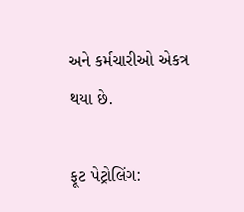અને કર્મચારીઓ એકત્ર થયા છે.

ફૂટ પેટ્રોલિંગ: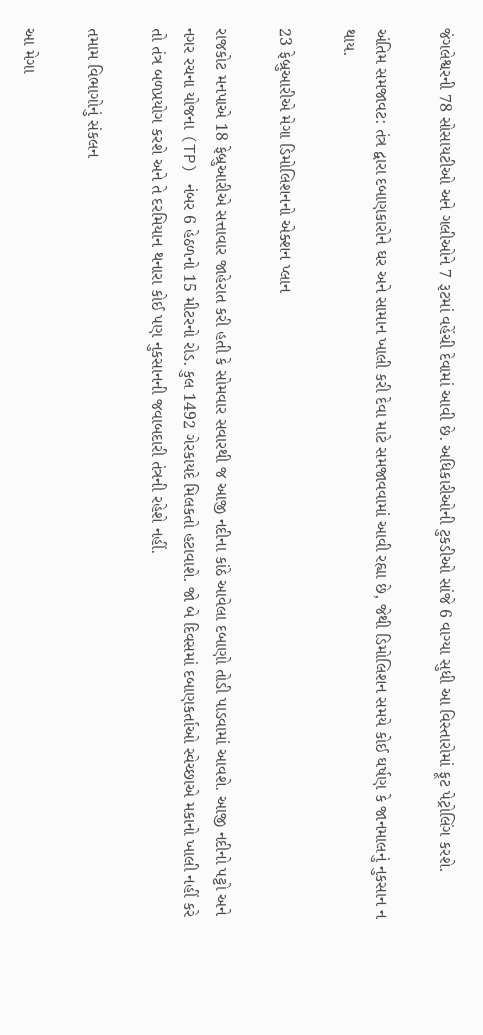જંગલેશ્વરની 78 સોસાયટીઓ અને ગલીઓને 7 રૂટમાં વહેંચી દેવામાં આવી છે. અધિકારીઓની ટુકડીઓ સાંજે 6 વાગ્યા સુધી આ વિસ્તારોમાં ફૂટ પેટ્રોલિંગ કરશે.

અંતિમ સમજાવટ: તંત્ર દ્વારા દબાણકારોને ઘર અને સામાન ખાલી કરી દેવા માટે સમજાવવામાં આવી રહ્યા છે, જેથી ડિમોલિશન સમયે કોઈ ઘર્ષણ કે જાનમાલનું નુકસાન ન થાય.

23 ફેબ્રુઆરીએ મેગા ડિમોલિશનનો એક્શન પ્લાન

રાજકોટ મનપાએ 18 ફેબ્રુઆરીએ સત્તાવાર જાહેરાત કરી હતી કે સોમવાર સવારથી જ આજી નદીના કાંઠે આવેલા દબાણો તોડી પાડવામાં આવશે. આજી નદીનો પટ્ટો અને નગર રચના યોજના (TP) નંબર 6 હેઠળનો 15 મીટરનો રોડ. કુલ 1492 ગેરકાયદે મિલકતો હટાવાશે. જો બે દિવસમાં દબાણકર્તાઓ સ્વેચ્છાએ મકાનો ખાલી નહીં કરે તો તંત્ર બળપ્રયોગ કરશે અને તે દરમિયાન થનારા કોઈ પણ નુકસાનની જવાબદારી તંત્રની રહેશે નહીં.

તમામ વિભાગોનું સંકલન

આ મેગા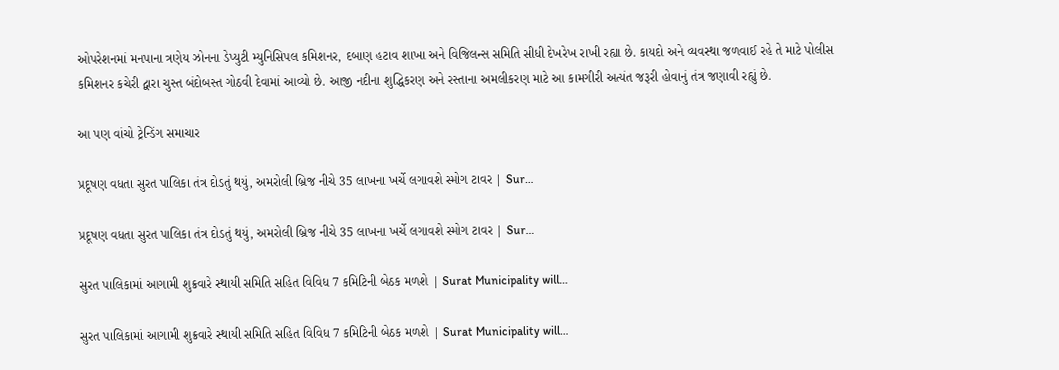ઓપરેશનમાં મનપાના ત્રણેય ઝોનના ડેપ્યુટી મ્યુનિસિપલ કમિશનર, દબાણ હટાવ શાખા અને વિજિલન્સ સમિતિ સીધી દેખરેખ રાખી રહ્યા છે. કાયદો અને વ્યવસ્થા જળવાઈ રહે તે માટે પોલીસ કમિશનર કચેરી દ્વારા ચુસ્ત બંદોબસ્ત ગોઠવી દેવામાં આવ્યો છે. આજી નદીના શુદ્ધિકરણ અને રસ્તાના અમલીકરણ માટે આ કામગીરી અત્યંત જરૂરી હોવાનું તંત્ર જણાવી રહ્યું છે.

આ પણ વાંચો ટ્રેન્ડિંગ સમાચાર

પ્રદૂષણ વધતા સુરત પાલિકા તંત્ર દોડતું થયું, અમરોલી બ્રિજ નીચે 35 લાખના ખર્ચે લગાવશે સ્મોગ ટાવર | Sur…

પ્રદૂષણ વધતા સુરત પાલિકા તંત્ર દોડતું થયું, અમરોલી બ્રિજ નીચે 35 લાખના ખર્ચે લગાવશે સ્મોગ ટાવર | Sur…

સુરત પાલિકામાં આગામી શુક્રવારે સ્થાયી સમિતિ સહિત વિવિધ 7 કમિટિની બેઠક મળશે | Surat Municipality will…

સુરત પાલિકામાં આગામી શુક્રવારે સ્થાયી સમિતિ સહિત વિવિધ 7 કમિટિની બેઠક મળશે | Surat Municipality will…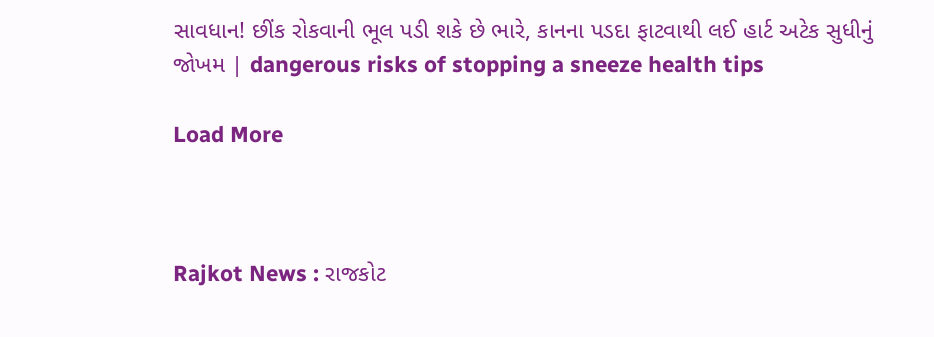સાવધાન! છીંક રોકવાની ભૂલ પડી શકે છે ભારે, કાનના પડદા ફાટવાથી લઈ હાર્ટ અટેક સુધીનું જોખમ | dangerous risks of stopping a sneeze health tips

Load More



Rajkot News : રાજકોટ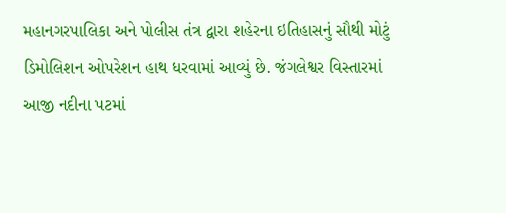મહાનગરપાલિકા અને પોલીસ તંત્ર દ્વારા શહેરના ઇતિહાસનું સૌથી મોટું ડિમોલિશન ઓપરેશન હાથ ધરવામાં આવ્યું છે. જંગલેશ્વર વિસ્તારમાં આજી નદીના પટમાં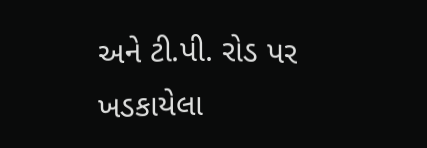અને ટી.પી. રોડ પર ખડકાયેલા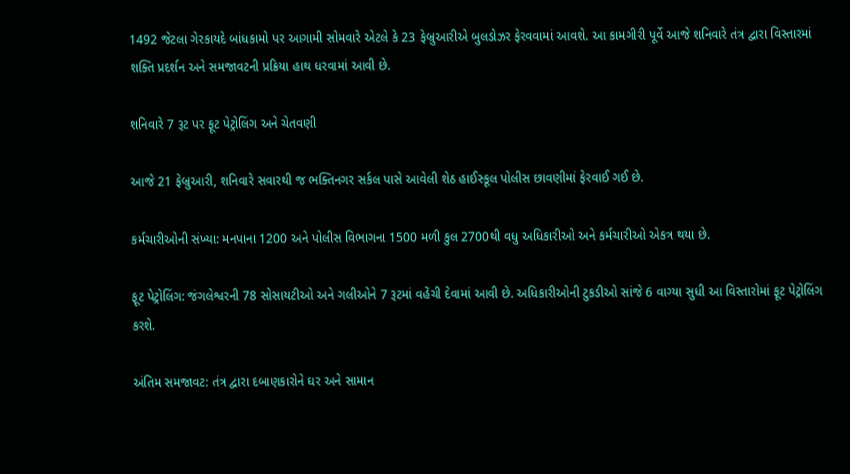1492 જેટલા ગેરકાયદે બાંધકામો પર આગામી સોમવારે એટલે કે 23 ફેબ્રુઆરીએ બુલડોઝર ફેરવવામાં આવશે. આ કામગીરી પૂર્વે આજે શનિવારે તંત્ર દ્વારા વિસ્તારમાં શક્તિ પ્રદર્શન અને સમજાવટની પ્રક્રિયા હાથ ધરવામાં આવી છે.

શનિવારે 7 રૂટ પર ફૂટ પેટ્રોલિંગ અને ચેતવણી

આજે 21 ફેબ્રુઆરી, શનિવારે સવારથી જ ભક્તિનગર સર્કલ પાસે આવેલી શેઠ હાઈસ્કૂલ પોલીસ છાવણીમાં ફેરવાઈ ગઈ છે.

કર્મચારીઓની સંખ્યા: મનપાના 1200 અને પોલીસ વિભાગના 1500 મળી કુલ 2700થી વધુ અધિકારીઓ અને કર્મચારીઓ એકત્ર થયા છે.

ફૂટ પેટ્રોલિંગ: જંગલેશ્વરની 78 સોસાયટીઓ અને ગલીઓને 7 રૂટમાં વહેંચી દેવામાં આવી છે. અધિકારીઓની ટુકડીઓ સાંજે 6 વાગ્યા સુધી આ વિસ્તારોમાં ફૂટ પેટ્રોલિંગ કરશે.

અંતિમ સમજાવટ: તંત્ર દ્વારા દબાણકારોને ઘર અને સામાન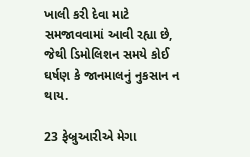ખાલી કરી દેવા માટે સમજાવવામાં આવી રહ્યા છે, જેથી ડિમોલિશન સમયે કોઈ ઘર્ષણ કે જાનમાલનું નુકસાન ન થાય.

23 ફેબ્રુઆરીએ મેગા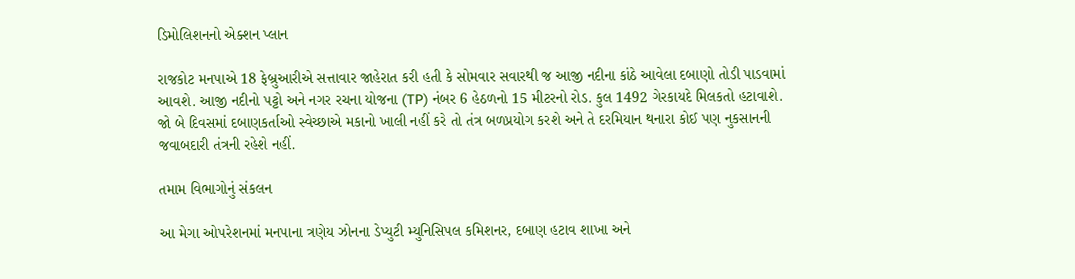ડિમોલિશનનો એક્શન પ્લાન

રાજકોટ મનપાએ 18 ફેબ્રુઆરીએ સત્તાવાર જાહેરાત કરી હતી કે સોમવાર સવારથી જ આજી નદીના કાંઠે આવેલા દબાણો તોડી પાડવામાં આવશે. આજી નદીનો પટ્ટો અને નગર રચના યોજના (TP) નંબર 6 હેઠળનો 15 મીટરનો રોડ. કુલ 1492 ગેરકાયદે મિલકતો હટાવાશે. જો બે દિવસમાં દબાણકર્તાઓ સ્વેચ્છાએ મકાનો ખાલી નહીં કરે તો તંત્ર બળપ્રયોગ કરશે અને તે દરમિયાન થનારા કોઈ પણ નુકસાનની જવાબદારી તંત્રની રહેશે નહીં.

તમામ વિભાગોનું સંકલન

આ મેગા ઓપરેશનમાં મનપાના ત્રણેય ઝોનના ડેપ્યુટી મ્યુનિસિપલ કમિશનર, દબાણ હટાવ શાખા અને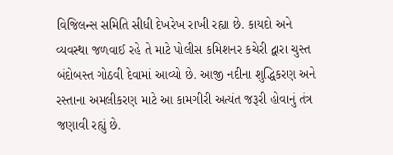વિજિલન્સ સમિતિ સીધી દેખરેખ રાખી રહ્યા છે. કાયદો અને વ્યવસ્થા જળવાઈ રહે તે માટે પોલીસ કમિશનર કચેરી દ્વારા ચુસ્ત બંદોબસ્ત ગોઠવી દેવામાં આવ્યો છે. આજી નદીના શુદ્ધિકરણ અને રસ્તાના અમલીકરણ માટે આ કામગીરી અત્યંત જરૂરી હોવાનું તંત્ર જણાવી રહ્યું છે.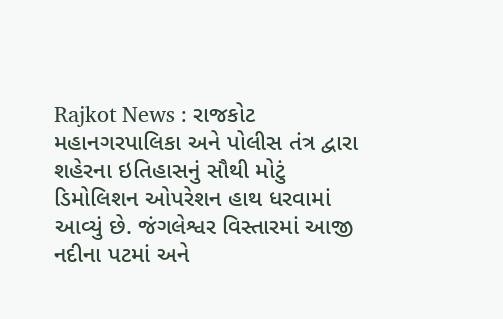Rajkot News : રાજકોટ મહાનગરપાલિકા અને પોલીસ તંત્ર દ્વારા શહેરના ઇતિહાસનું સૌથી મોટું ડિમોલિશન ઓપરેશન હાથ ધરવામાં આવ્યું છે. જંગલેશ્વર વિસ્તારમાં આજી નદીના પટમાં અને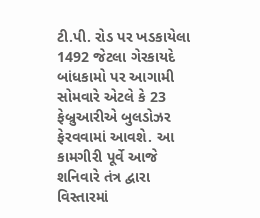ટી.પી. રોડ પર ખડકાયેલા 1492 જેટલા ગેરકાયદે બાંધકામો પર આગામી સોમવારે એટલે કે 23 ફેબ્રુઆરીએ બુલડોઝર ફેરવવામાં આવશે. આ કામગીરી પૂર્વે આજે શનિવારે તંત્ર દ્વારા વિસ્તારમાં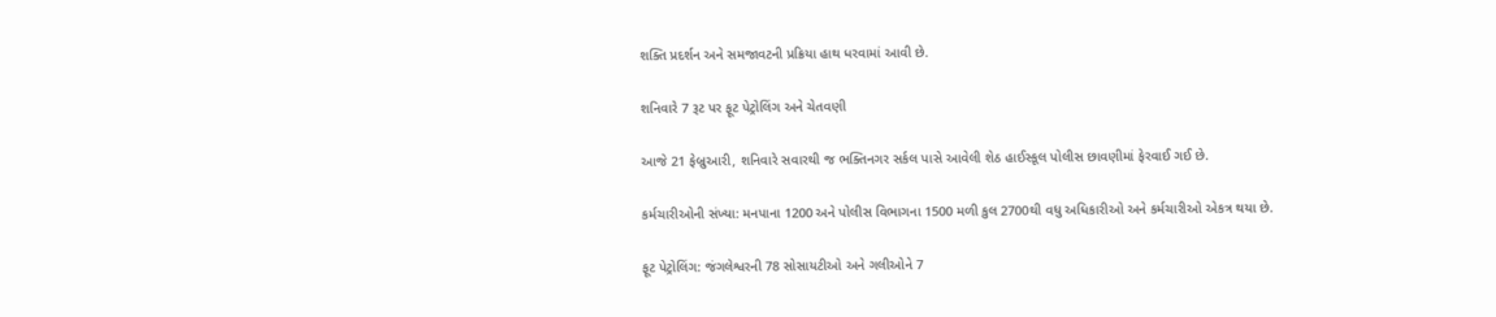શક્તિ પ્રદર્શન અને સમજાવટની પ્રક્રિયા હાથ ધરવામાં આવી છે.

શનિવારે 7 રૂટ પર ફૂટ પેટ્રોલિંગ અને ચેતવણી

આજે 21 ફેબ્રુઆરી, શનિવારે સવારથી જ ભક્તિનગર સર્કલ પાસે આવેલી શેઠ હાઈસ્કૂલ પોલીસ છાવણીમાં ફેરવાઈ ગઈ છે.

કર્મચારીઓની સંખ્યા: મનપાના 1200 અને પોલીસ વિભાગના 1500 મળી કુલ 2700થી વધુ અધિકારીઓ અને કર્મચારીઓ એકત્ર થયા છે.

ફૂટ પેટ્રોલિંગ: જંગલેશ્વરની 78 સોસાયટીઓ અને ગલીઓને 7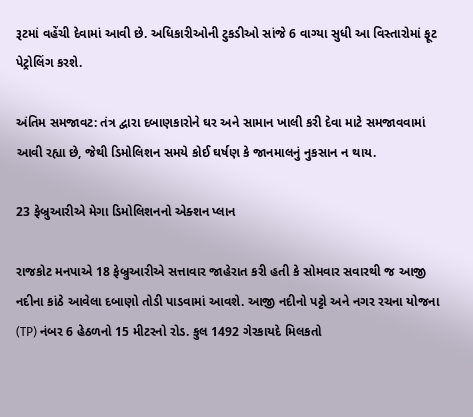રૂટમાં વહેંચી દેવામાં આવી છે. અધિકારીઓની ટુકડીઓ સાંજે 6 વાગ્યા સુધી આ વિસ્તારોમાં ફૂટ પેટ્રોલિંગ કરશે.

અંતિમ સમજાવટ: તંત્ર દ્વારા દબાણકારોને ઘર અને સામાન ખાલી કરી દેવા માટે સમજાવવામાં આવી રહ્યા છે, જેથી ડિમોલિશન સમયે કોઈ ઘર્ષણ કે જાનમાલનું નુકસાન ન થાય.

23 ફેબ્રુઆરીએ મેગા ડિમોલિશનનો એક્શન પ્લાન

રાજકોટ મનપાએ 18 ફેબ્રુઆરીએ સત્તાવાર જાહેરાત કરી હતી કે સોમવાર સવારથી જ આજી નદીના કાંઠે આવેલા દબાણો તોડી પાડવામાં આવશે. આજી નદીનો પટ્ટો અને નગર રચના યોજના (TP) નંબર 6 હેઠળનો 15 મીટરનો રોડ. કુલ 1492 ગેરકાયદે મિલકતો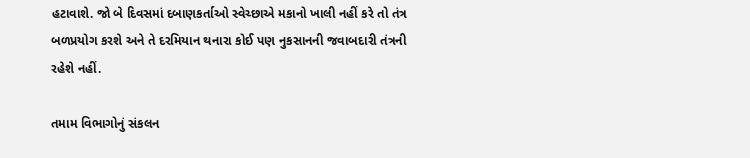હટાવાશે. જો બે દિવસમાં દબાણકર્તાઓ સ્વેચ્છાએ મકાનો ખાલી નહીં કરે તો તંત્ર બળપ્રયોગ કરશે અને તે દરમિયાન થનારા કોઈ પણ નુકસાનની જવાબદારી તંત્રની રહેશે નહીં.

તમામ વિભાગોનું સંકલન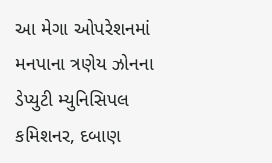આ મેગા ઓપરેશનમાં મનપાના ત્રણેય ઝોનના ડેપ્યુટી મ્યુનિસિપલ કમિશનર, દબાણ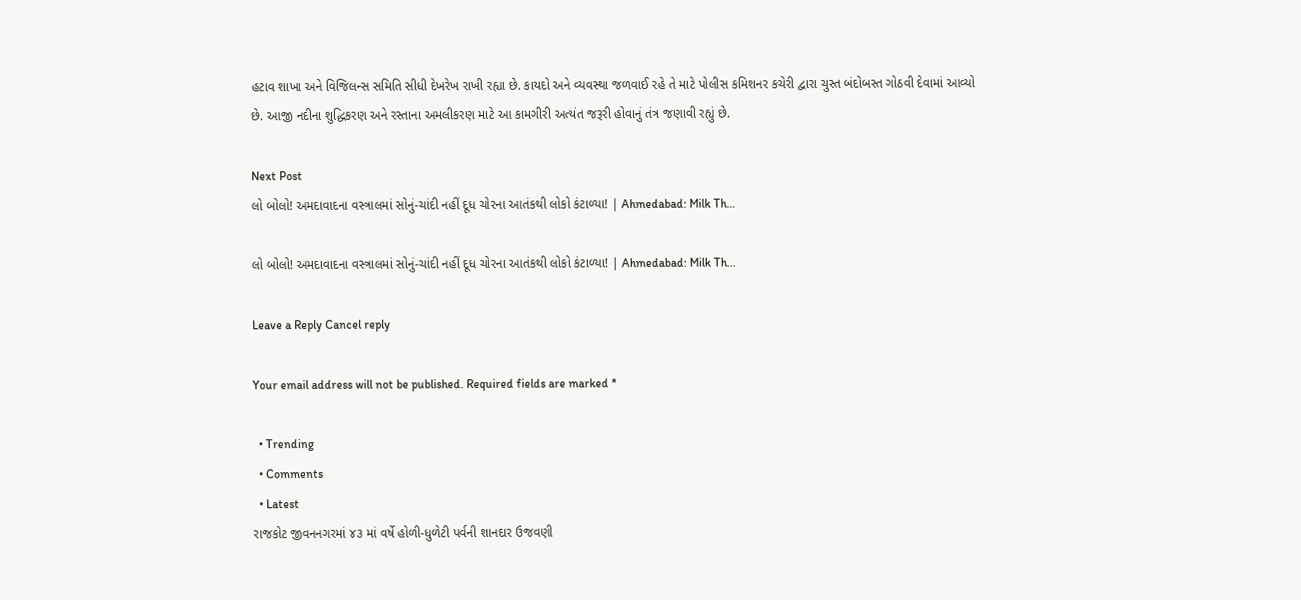હટાવ શાખા અને વિજિલન્સ સમિતિ સીધી દેખરેખ રાખી રહ્યા છે. કાયદો અને વ્યવસ્થા જળવાઈ રહે તે માટે પોલીસ કમિશનર કચેરી દ્વારા ચુસ્ત બંદોબસ્ત ગોઠવી દેવામાં આવ્યો છે. આજી નદીના શુદ્ધિકરણ અને રસ્તાના અમલીકરણ માટે આ કામગીરી અત્યંત જરૂરી હોવાનું તંત્ર જણાવી રહ્યું છે.

Next Post
લો બોલો! અમદાવાદના વસ્ત્રાલમાં સોનું-ચાંદી નહીં દૂધ ચોરના આતંકથી લોકો કંટાળ્યા! | Ahmedabad: Milk Th…

લો બોલો! અમદાવાદના વસ્ત્રાલમાં સોનું-ચાંદી નહીં દૂધ ચોરના આતંકથી લોકો કંટાળ્યા! | Ahmedabad: Milk Th...

Leave a Reply Cancel reply

Your email address will not be published. Required fields are marked *

  • Trending
  • Comments
  • Latest
રાજકોટ જીવનનગરમાં ૪૩ માં વર્ષે હોળી-ધુળેટી પર્વની શાનદાર ઉજવણી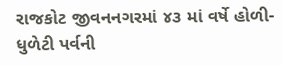રાજકોટ જીવનનગરમાં ૪૩ માં વર્ષે હોળી-ધુળેટી પર્વની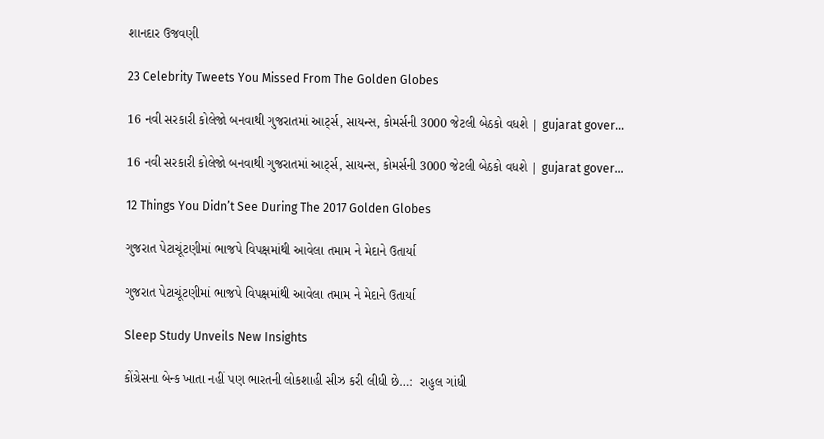શાનદાર ઉજવણી

23 Celebrity Tweets You Missed From The Golden Globes

16 નવી સરકારી કોલેજો બનવાથી ગુજરાતમાં આર્ટ્સ, સાયન્સ, કોમર્સની 3000 જેટલી બેઠકો વધશે | gujarat gover…

16 નવી સરકારી કોલેજો બનવાથી ગુજરાતમાં આર્ટ્સ, સાયન્સ, કોમર્સની 3000 જેટલી બેઠકો વધશે | gujarat gover…

12 Things You Didn’t See During The 2017 Golden Globes

ગુજરાત પેટાચૂંટણીમાં ભાજપે વિપક્ષમાંથી આવેલા તમામ ને મેદાને ઉતાર્યા

ગુજરાત પેટાચૂંટણીમાં ભાજપે વિપક્ષમાંથી આવેલા તમામ ને મેદાને ઉતાર્યા

Sleep Study Unveils New Insights

કોંગ્રેસના બેન્ક ખાતા નહીં પણ ભારતની લોકશાહી સીઝ કરી લીધી છે…:  રાહુલ ગાંધી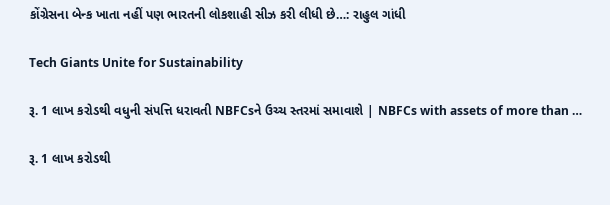કોંગ્રેસના બેન્ક ખાતા નહીં પણ ભારતની લોકશાહી સીઝ કરી લીધી છે…: રાહુલ ગાંધી

Tech Giants Unite for Sustainability

રૂ. 1 લાખ કરોડથી વધુની સંપત્તિ ધરાવતી NBFCsને ઉચ્ચ સ્તરમાં સમાવાશે | NBFCs with assets of more than …

રૂ. 1 લાખ કરોડથી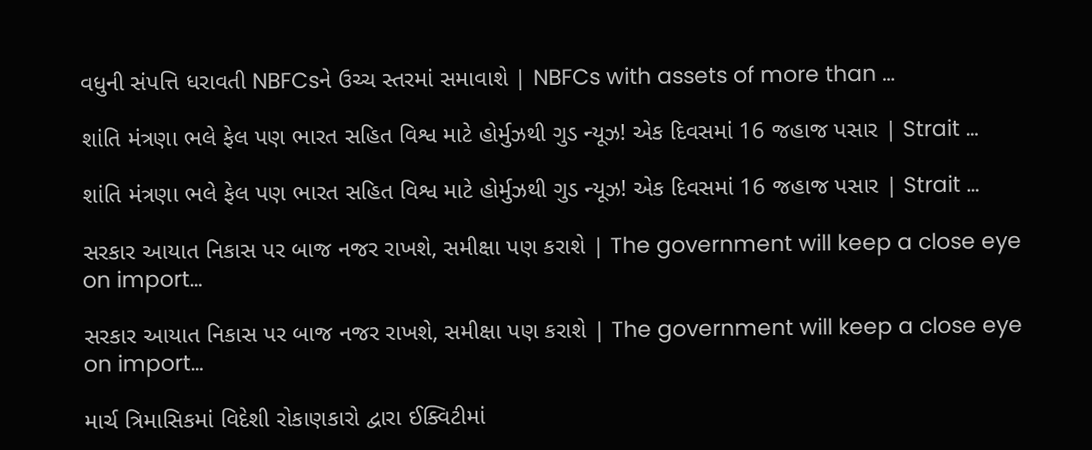વધુની સંપત્તિ ધરાવતી NBFCsને ઉચ્ચ સ્તરમાં સમાવાશે | NBFCs with assets of more than …

શાંતિ મંત્રણા ભલે ફેલ પણ ભારત સહિત વિશ્વ માટે હોર્મુઝથી ગુડ ન્યૂઝ! એક દિવસમાં 16 જહાજ પસાર | Strait …

શાંતિ મંત્રણા ભલે ફેલ પણ ભારત સહિત વિશ્વ માટે હોર્મુઝથી ગુડ ન્યૂઝ! એક દિવસમાં 16 જહાજ પસાર | Strait …

સરકાર આયાત નિકાસ પર બાજ નજર રાખશે, સમીક્ષા પણ કરાશે | The government will keep a close eye on import…

સરકાર આયાત નિકાસ પર બાજ નજર રાખશે, સમીક્ષા પણ કરાશે | The government will keep a close eye on import…

માર્ચ ત્રિમાસિકમાં વિદેશી રોકાણકારો દ્વારા ઈક્વિટીમાં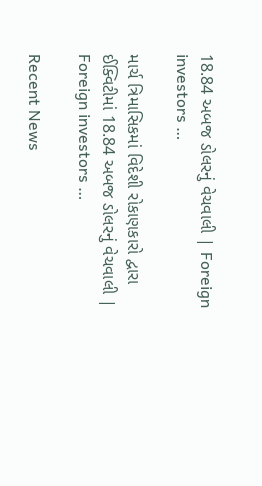18.84 અબજ ડોલરનું વેચવાલી | Foreign investors …

માર્ચ ત્રિમાસિકમાં વિદેશી રોકાણકારો દ્વારા ઈક્વિટીમાં 18.84 અબજ ડોલરનું વેચવાલી | Foreign investors …

Recent News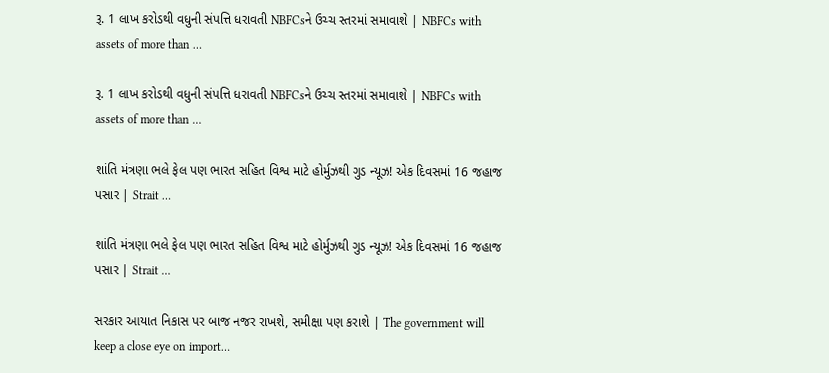રૂ. 1 લાખ કરોડથી વધુની સંપત્તિ ધરાવતી NBFCsને ઉચ્ચ સ્તરમાં સમાવાશે | NBFCs with assets of more than …

રૂ. 1 લાખ કરોડથી વધુની સંપત્તિ ધરાવતી NBFCsને ઉચ્ચ સ્તરમાં સમાવાશે | NBFCs with assets of more than …

શાંતિ મંત્રણા ભલે ફેલ પણ ભારત સહિત વિશ્વ માટે હોર્મુઝથી ગુડ ન્યૂઝ! એક દિવસમાં 16 જહાજ પસાર | Strait …

શાંતિ મંત્રણા ભલે ફેલ પણ ભારત સહિત વિશ્વ માટે હોર્મુઝથી ગુડ ન્યૂઝ! એક દિવસમાં 16 જહાજ પસાર | Strait …

સરકાર આયાત નિકાસ પર બાજ નજર રાખશે, સમીક્ષા પણ કરાશે | The government will keep a close eye on import…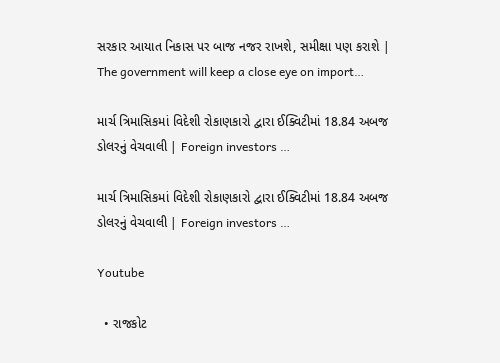સરકાર આયાત નિકાસ પર બાજ નજર રાખશે, સમીક્ષા પણ કરાશે | The government will keep a close eye on import…

માર્ચ ત્રિમાસિકમાં વિદેશી રોકાણકારો દ્વારા ઈક્વિટીમાં 18.84 અબજ ડોલરનું વેચવાલી | Foreign investors …

માર્ચ ત્રિમાસિકમાં વિદેશી રોકાણકારો દ્વારા ઈક્વિટીમાં 18.84 અબજ ડોલરનું વેચવાલી | Foreign investors …

Youtube

  • રાજકોટ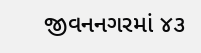જીવનનગરમાં ૪૩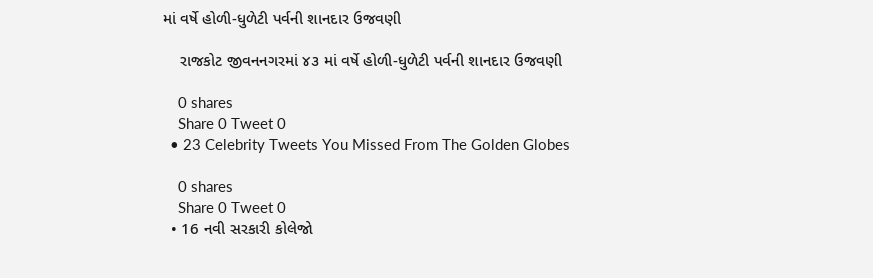માં વર્ષે હોળી-ધુળેટી પર્વની શાનદાર ઉજવણી

    રાજકોટ જીવનનગરમાં ૪૩ માં વર્ષે હોળી-ધુળેટી પર્વની શાનદાર ઉજવણી

    0 shares
    Share 0 Tweet 0
  • 23 Celebrity Tweets You Missed From The Golden Globes

    0 shares
    Share 0 Tweet 0
  • 16 નવી સરકારી કોલેજો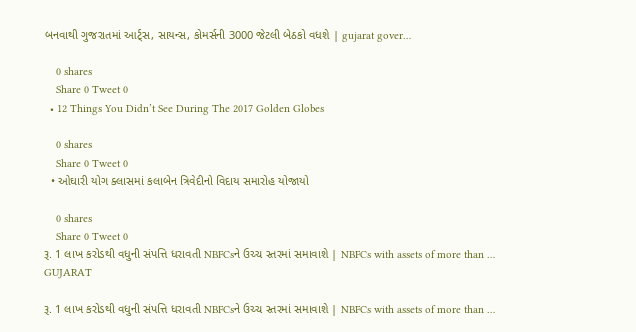બનવાથી ગુજરાતમાં આર્ટ્સ, સાયન્સ, કોમર્સની 3000 જેટલી બેઠકો વધશે | gujarat gover…

    0 shares
    Share 0 Tweet 0
  • 12 Things You Didn’t See During The 2017 Golden Globes

    0 shares
    Share 0 Tweet 0
  • ઓઘારી યોગ ક્લાસમાં કલાબેન ત્રિવેદીનો વિદાય સમારોહ યોજાયો

    0 shares
    Share 0 Tweet 0
રૂ. 1 લાખ કરોડથી વધુની સંપત્તિ ધરાવતી NBFCsને ઉચ્ચ સ્તરમાં સમાવાશે | NBFCs with assets of more than …
GUJARAT

રૂ. 1 લાખ કરોડથી વધુની સંપત્તિ ધરાવતી NBFCsને ઉચ્ચ સ્તરમાં સમાવાશે | NBFCs with assets of more than …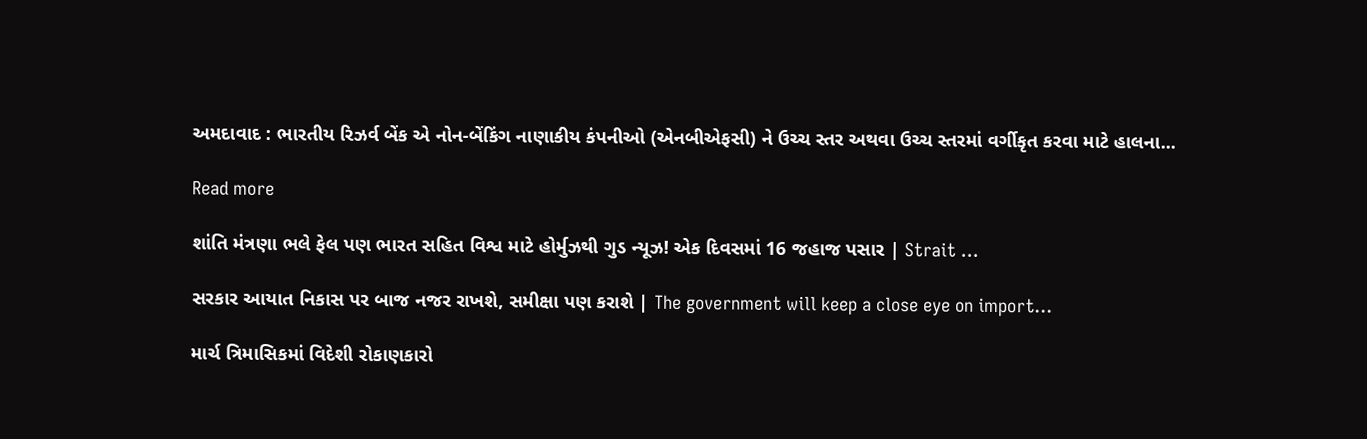અમદાવાદ : ભારતીય રિઝર્વ બેંક એ નોન-બેંકિંગ નાણાકીય કંપનીઓ (એનબીએફસી) ને ઉચ્ચ સ્તર અથવા ઉચ્ચ સ્તરમાં વર્ગીકૃત કરવા માટે હાલના...

Read more

શાંતિ મંત્રણા ભલે ફેલ પણ ભારત સહિત વિશ્વ માટે હોર્મુઝથી ગુડ ન્યૂઝ! એક દિવસમાં 16 જહાજ પસાર | Strait …

સરકાર આયાત નિકાસ પર બાજ નજર રાખશે, સમીક્ષા પણ કરાશે | The government will keep a close eye on import…

માર્ચ ત્રિમાસિકમાં વિદેશી રોકાણકારો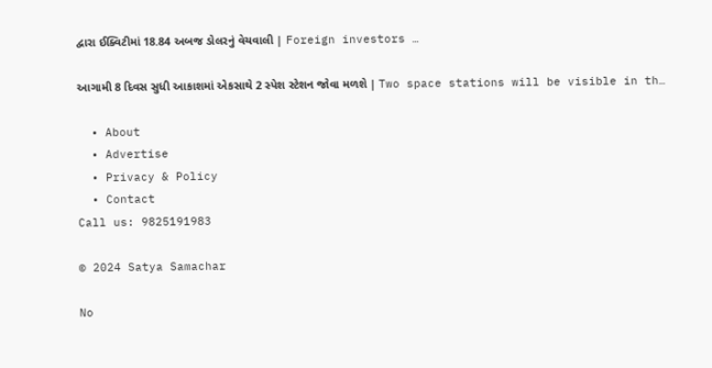દ્વારા ઈક્વિટીમાં 18.84 અબજ ડોલરનું વેચવાલી | Foreign investors …

આગામી 8 દિવસ સુધી આકાશમાં એકસાથે 2 સ્પેશ સ્ટેશન જોવા મળશે | Two space stations will be visible in th…

  • About
  • Advertise
  • Privacy & Policy
  • Contact
Call us: 9825191983

© 2024 Satya Samachar

No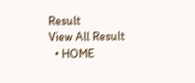Result
View All Result
  • HOME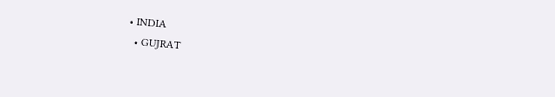• INDIA
  • GUJRAT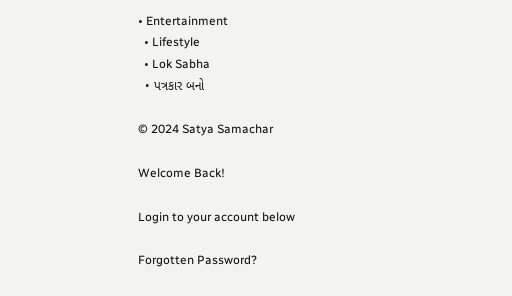• Entertainment
  • Lifestyle
  • Lok Sabha
  • પત્રકાર બનો

© 2024 Satya Samachar

Welcome Back!

Login to your account below

Forgotten Password?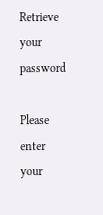Retrieve your password

Please enter your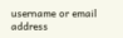username or email address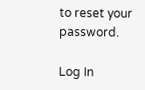to reset your password.

Log In